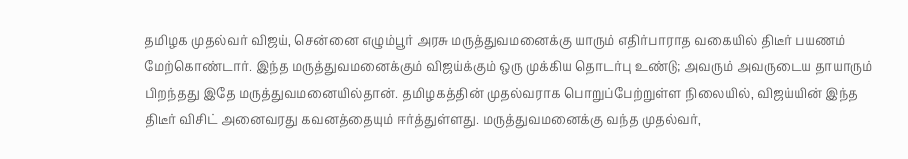தமிழக முதல்வர் விஜய், சென்னை எழும்பூர் அரசு மருத்துவமனைக்கு யாரும் எதிர்பாராத வகையில் திடீர் பயணம் மேற்கொண்டார். இந்த மருத்துவமனைக்கும் விஜய்க்கும் ஒரு முக்கிய தொடர்பு உண்டு; அவரும் அவருடைய தாயாரும் பிறந்தது இதே மருத்துவமனையில்தான். தமிழகத்தின் முதல்வராக பொறுப்பேற்றுள்ள நிலையில், விஜய்யின் இந்த திடீர் விசிட் அனைவரது கவனத்தையும் ஈர்த்துள்ளது. மருத்துவமனைக்கு வந்த முதல்வர்,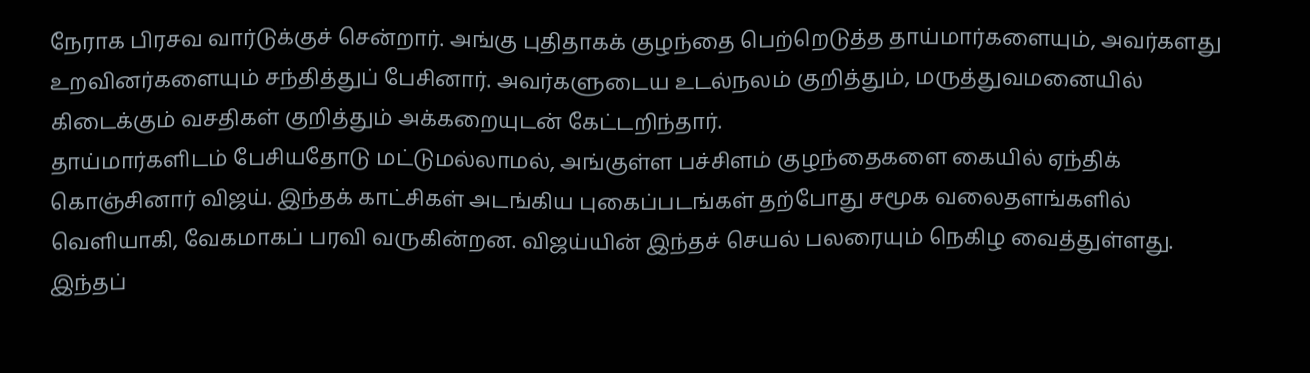நேராக பிரசவ வார்டுக்குச் சென்றார். அங்கு புதிதாகக் குழந்தை பெற்றெடுத்த தாய்மார்களையும், அவர்களது உறவினர்களையும் சந்தித்துப் பேசினார். அவர்களுடைய உடல்நலம் குறித்தும், மருத்துவமனையில் கிடைக்கும் வசதிகள் குறித்தும் அக்கறையுடன் கேட்டறிந்தார்.
தாய்மார்களிடம் பேசியதோடு மட்டுமல்லாமல், அங்குள்ள பச்சிளம் குழந்தைகளை கையில் ஏந்திக் கொஞ்சினார் விஜய். இந்தக் காட்சிகள் அடங்கிய புகைப்படங்கள் தற்போது சமூக வலைதளங்களில் வெளியாகி, வேகமாகப் பரவி வருகின்றன. விஜய்யின் இந்தச் செயல் பலரையும் நெகிழ வைத்துள்ளது. இந்தப்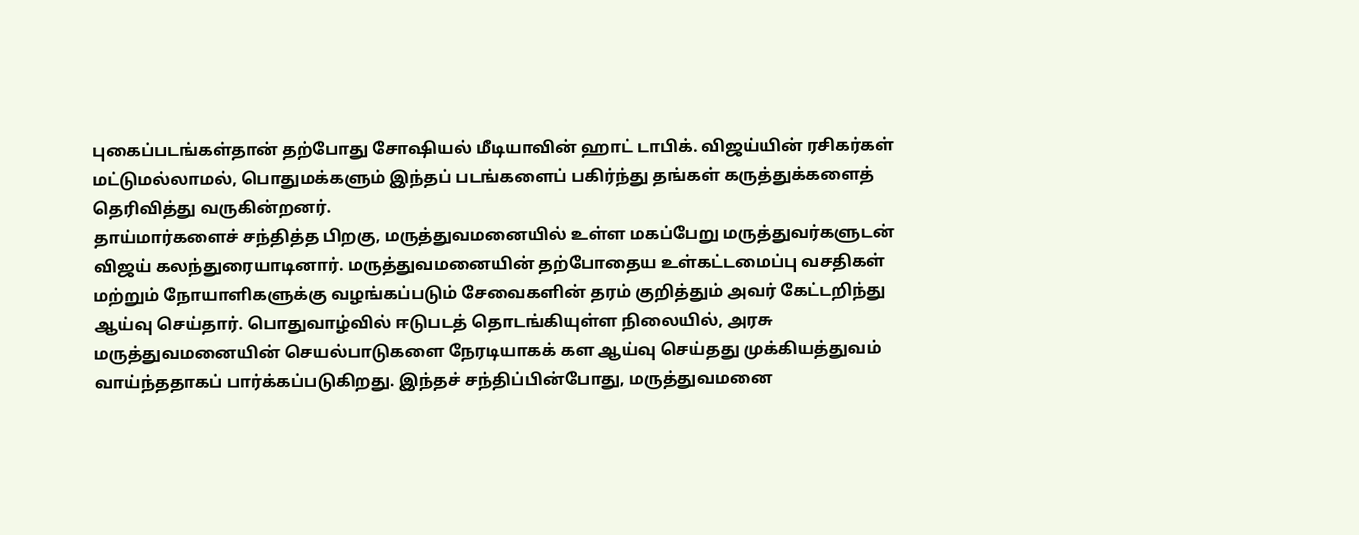புகைப்படங்கள்தான் தற்போது சோஷியல் மீடியாவின் ஹாட் டாபிக். விஜய்யின் ரசிகர்கள் மட்டுமல்லாமல், பொதுமக்களும் இந்தப் படங்களைப் பகிர்ந்து தங்கள் கருத்துக்களைத் தெரிவித்து வருகின்றனர்.
தாய்மார்களைச் சந்தித்த பிறகு, மருத்துவமனையில் உள்ள மகப்பேறு மருத்துவர்களுடன் விஜய் கலந்துரையாடினார். மருத்துவமனையின் தற்போதைய உள்கட்டமைப்பு வசதிகள் மற்றும் நோயாளிகளுக்கு வழங்கப்படும் சேவைகளின் தரம் குறித்தும் அவர் கேட்டறிந்து ஆய்வு செய்தார். பொதுவாழ்வில் ஈடுபடத் தொடங்கியுள்ள நிலையில், அரசு மருத்துவமனையின் செயல்பாடுகளை நேரடியாகக் கள ஆய்வு செய்தது முக்கியத்துவம் வாய்ந்ததாகப் பார்க்கப்படுகிறது. இந்தச் சந்திப்பின்போது, மருத்துவமனை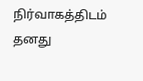நிர்வாகத்திடம் தனது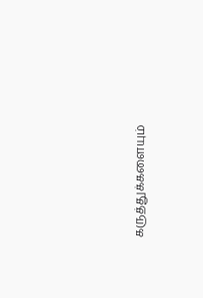கருத்துக்களையும்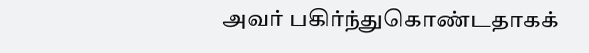அவர் பகிர்ந்துகொண்டதாகக்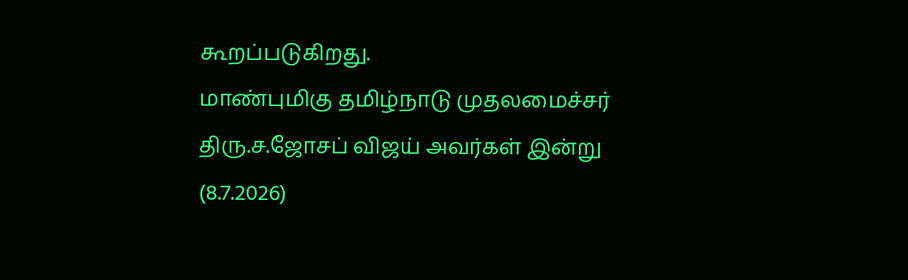கூறப்படுகிறது.
மாண்புமிகு தமிழ்நாடு முதலமைச்சர் திரு.ச.ஜோசப் விஜய் அவர்கள் இன்று (8.7.2026)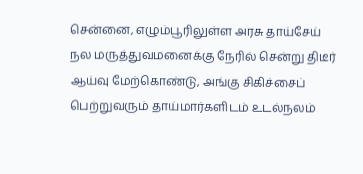சென்னை, எழும்பூரிலுள்ள அரசு தாய்சேய் நல மருத்துவமனைக்கு நேரில் சென்று திடீர் ஆய்வு மேற்கொண்டு, அங்கு சிகிச்சைப் பெற்றுவரும் தாய்மார்களிடம் உடல்நலம்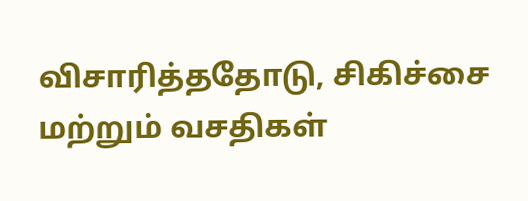விசாரித்ததோடு, சிகிச்சை மற்றும் வசதிகள்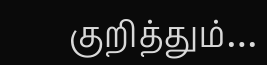குறித்தும்…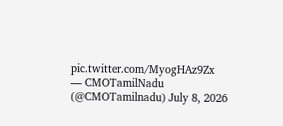pic.twitter.com/MyogHAz9Zx
— CMOTamilNadu (@CMOTamilnadu) July 8, 2026